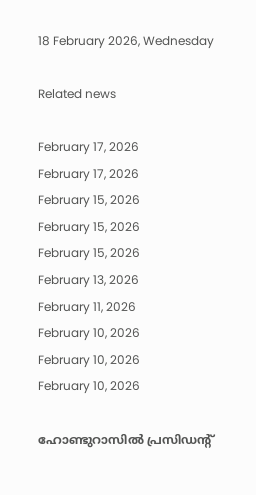18 February 2026, Wednesday

Related news

February 17, 2026
February 17, 2026
February 15, 2026
February 15, 2026
February 15, 2026
February 13, 2026
February 11, 2026
February 10, 2026
February 10, 2026
February 10, 2026

ഹോണ്ടുറാസില്‍ പ്രസിഡന്റ്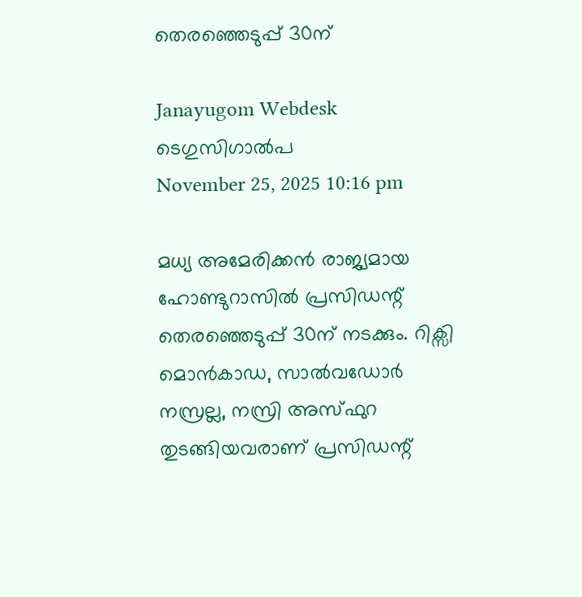തെരഞ്ഞെടുപ്പ് 30ന്

Janayugom Webdesk
ടെഗുസിഗാൽപ
November 25, 2025 10:16 pm

മധ്യ അമേരിക്കന്‍ രാജ്യമായ ഹോണ്ടുറാസില്‍ പ്രസിഡന്റ് തെരഞ്ഞെടുപ്പ് 30ന് നടക്കും. റിക്സി മൊൻകാഡ, സാൽവഡോർ നസ്രല്ല, നസ്രി അസ്ഫുറ തുടങ്ങിയവരാണ് പ്രസിഡന്റ്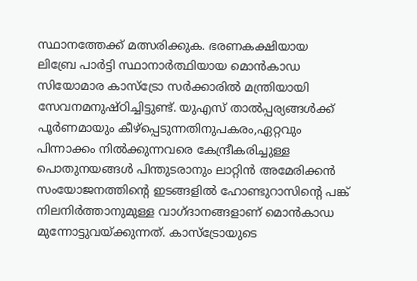സ്ഥാനത്തേക്ക് മത്സരിക്കുക. ഭരണകക്ഷിയായ ലിബ്രേ പാര്‍ട്ടി സ്ഥാനാര്‍ത്ഥിയായ മൊന്‍കാഡ സിയോമാര കാസ്ട്രോ സര്‍ക്കാരില്‍ മന്ത്രിയായി സേവനമനുഷ്ഠിച്ചിട്ടുണ്ട്. യുഎസ് താൽപ്പര്യങ്ങൾക്ക് പൂർണമായും കീഴ്പ്പെടുന്നതിനുപകരം,ഏറ്റവും പിന്നാക്കം നിൽക്കുന്നവരെ കേന്ദ്രീകരിച്ചുള്ള പൊതുനയങ്ങൾ പിന്തുടരാനും ലാറ്റിൻ അമേരിക്കൻ സംയോജനത്തിന്റെ ഇടങ്ങളിൽ ഹോണ്ടുറാസിന്റെ പങ്ക് നിലനിർത്താനുമുള്ള വാഗ്‍ദാനങ്ങളാണ് മൊന്‍കാഡ മുന്നോട്ടുവയ്ക്കുന്നത്. കാസ്ട്രോയുടെ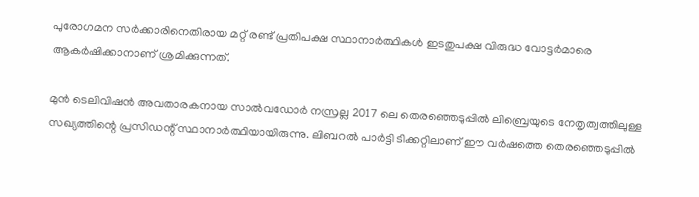പുരോഗമന സർക്കാരിനെതിരായ മറ്റ് രണ്ട് പ്രതിപക്ഷ സ്ഥാനാർത്ഥികൾ ഇടതുപക്ഷ വിരുദ്ധ വോട്ടർമാരെ ആകർഷിക്കാനാണ് ശ്രമിക്കുന്നത്.

മുൻ ടെലിവിഷൻ അവതാരകനായ സാൽവഡോർ നസ്രല്ല 2017 ലെ തെരഞ്ഞെടുപ്പില്‍ ലിബ്രെയുടെ നേതൃത്വത്തിലുള്ള സഖ്യത്തിന്റെ പ്രസിഡന്റ് സ്ഥാനാര്‍ത്ഥിയായിരുന്നു. ലിബറൽ പാർട്ടി ടിക്കറ്റിലാണ് ഈ വര്‍ഷത്തെ തെരഞ്ഞെടുപ്പില്‍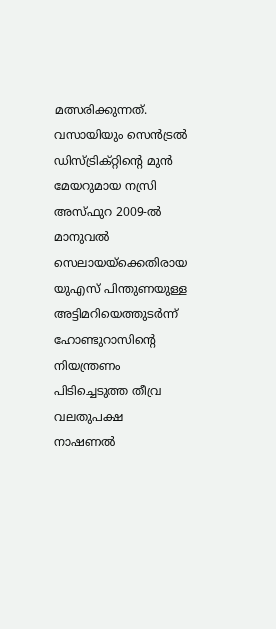മത്സരിക്കുന്നത്. വസായിയും സെൻട്രൽ ഡിസ്ട്രിക്റ്റിന്റെ മുൻ മേയറുമായ നസ്രി അസ്ഫുറ 2009‑ൽ മാനുവൽ സെലായയ്‌ക്കെതിരായ യുഎസ് പിന്തുണയുള്ള അട്ടിമറിയെത്തുടർന്ന് ഹോണ്ടുറാസിന്റെ നിയന്ത്രണം പിടിച്ചെടുത്ത തീവ്ര വലതുപക്ഷ നാഷണൽ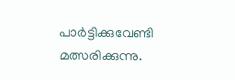പാർട്ടിക്കുവേണ്ടി മത്സരിക്കുന്നു.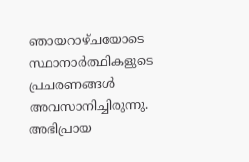ഞായറാഴ്ചയോടെ സ്ഥാനാര്‍ത്ഥികളുടെ പ്രചരണങ്ങള്‍ അവസാനിച്ചിരുന്നു. അഭിപ്രായ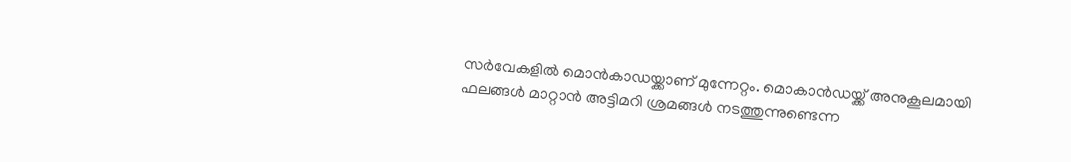സര്‍വേകളില്‍ മൊൻകാഡയ്ക്കാണ് മുന്നേറ്റം. മൊകാന്‍ഡയ്ക്ക് അനുകൂലമായി ഫലങ്ങള്‍ മാറ്റാന്‍ അട്ടിമറി ശ്രമങ്ങള്‍ നടത്തുന്നുണ്ടെന്ന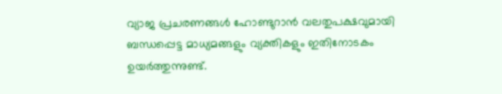വ്യാജ പ്രചരണങ്ങള്‍ ഹോണ്ടുറാൻ വലതുപക്ഷവുമായി ബന്ധപ്പെട്ട മാധ്യമങ്ങളും വ്യക്തികളും ഇതിനോടകം ഉയര്‍ത്തുന്നുണ്ട്.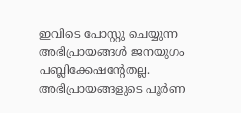ഇവിടെ പോസ്റ്റു ചെയ്യുന്ന അഭിപ്രായങ്ങള്‍ ജനയുഗം പബ്ലിക്കേഷന്റേതല്ല. അഭിപ്രായങ്ങളുടെ പൂര്‍ണ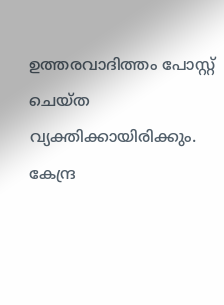ഉത്തരവാദിത്തം പോസ്റ്റ് ചെയ്ത വ്യക്തിക്കായിരിക്കും. കേന്ദ്ര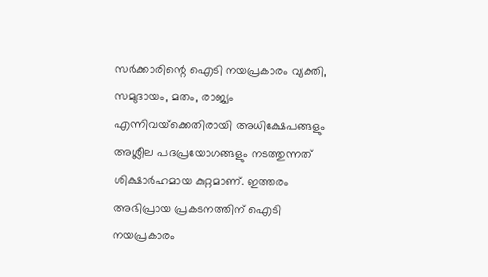സര്‍ക്കാരിന്റെ ഐടി നയപ്രകാരം വ്യക്തി, സമുദായം, മതം, രാജ്യം എന്നിവയ്‌ക്കെതിരായി അധിക്ഷേപങ്ങളും അശ്ലീല പദപ്രയോഗങ്ങളും നടത്തുന്നത് ശിക്ഷാര്‍ഹമായ കുറ്റമാണ്. ഇത്തരം അഭിപ്രായ പ്രകടനത്തിന് ഐടി നയപ്രകാരം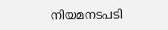നിയമനടപടി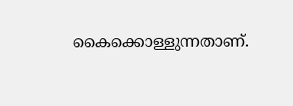കൈക്കൊള്ളുന്നതാണ്.